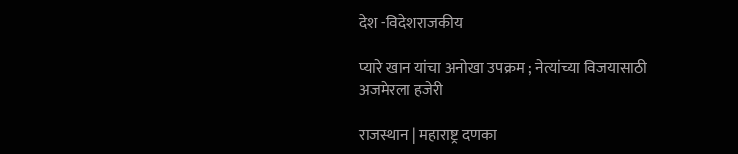देश -विदेशराजकीय

प्यारे खान यांचा अनोखा उपक्रम ; नेत्यांच्या विजयासाठी अजमेरला हजेरी

राजस्थान | महाराष्ट्र दणका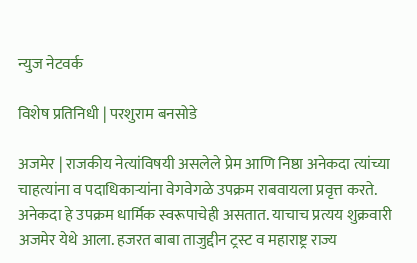न्युज नेटवर्क

विशेष प्रतिनिधी | परशुराम बनसोडे

अजमेर | राजकीय नेत्यांविषयी असलेले प्रेम आणि निष्ठा अनेकदा त्यांच्या चाहत्यांना व पदाधिकाऱ्यांना वेगवेगळे उपक्रम राबवायला प्रवृत्त करते. अनेकदा हे उपक्रम धार्मिक स्वरूपाचेही असतात. याचाच प्रत्यय शुक्रवारी अजमेर येथे आला. हजरत बाबा ताजुद्दीन ट्रस्ट व महाराष्ट्र राज्य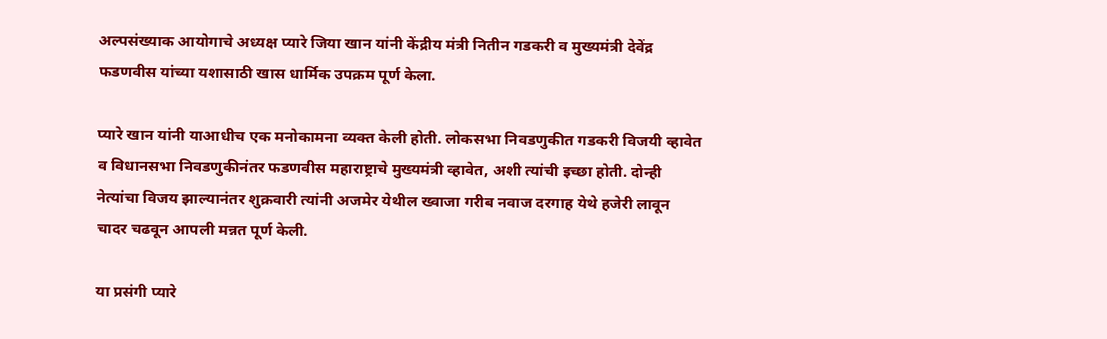अल्पसंख्याक आयोगाचे अध्यक्ष प्यारे जिया खान यांनी केंद्रीय मंत्री नितीन गडकरी व मुख्यमंत्री देवेंद्र फडणवीस यांच्या यशासाठी खास धार्मिक उपक्रम पूर्ण केला.

प्यारे खान यांनी याआधीच एक मनोकामना व्यक्त केली होती. लोकसभा निवडणुकीत गडकरी विजयी व्हावेत व विधानसभा निवडणुकीनंतर फडणवीस महाराष्ट्राचे मुख्यमंत्री व्हावेत, अशी त्यांची इच्छा होती. दोन्ही नेत्यांचा विजय झाल्यानंतर शुक्रवारी त्यांनी अजमेर येथील ख्वाजा गरीब नवाज दरगाह येथे हजेरी लावून चादर चढवून आपली मन्नत पूर्ण केली.

या प्रसंगी प्यारे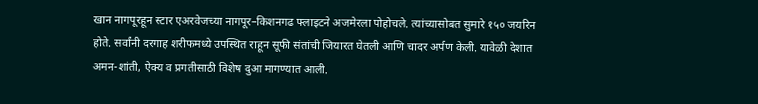खान नागपूरहून स्टार एअरवेजच्या नागपूर–किशनगढ फ्लाइटने अजमेरला पोहोचले. त्यांच्यासोबत सुमारे १५० जयरिन होते. सर्वांनी दरगाह शरीफमध्ये उपस्थित राहून सूफी संतांची जियारत घेतली आणि चादर अर्पण केली. यावेळी देशात अमन-शांती, ऐक्य व प्रगतीसाठी विशेष दुआ मागण्यात आली.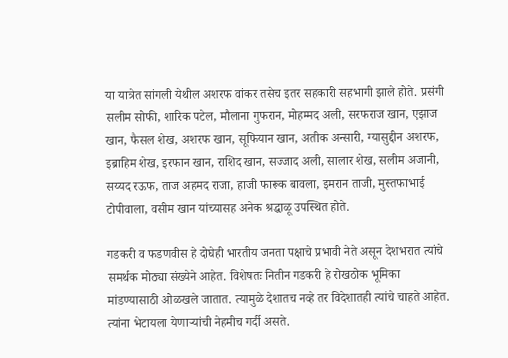या यात्रेत सांगली येथील अशरफ वांकर तसेच इतर सहकारी सहभागी झाले होते. प्रसंगी सलीम सोफी, शारिक पटेल, मौलाना गुफरान, मोहम्मद अली, सरफराज खान, एझाज खान, फैसल शेख, अशरफ खान, सूफियान खान, अतीक अन्सारी, ग्यासुद्दीन अशरफ, इब्राहिम शेख, इरफान खान, राशिद खान, सज्जाद अली, सालार शेख, सलीम अजानी, सय्यद रऊफ, ताज अहमद राजा, हाजी फारूक बावला, इमरान ताजी, मुस्तफाभाई टोपीवाला, वसीम खान यांच्यासह अनेक श्रद्धाळू उपस्थित होते.

गडकरी व फडणवीस हे दोघेही भारतीय जनता पक्षाचे प्रभावी नेते असून देशभरात त्यांचे समर्थक मोठ्या संख्येने आहेत. विशेषतः नितीन गडकरी हे रोखठोक भूमिका मांडण्यासाठी ओळखले जातात. त्यामुळे देशातच नव्हे तर विदेशातही त्यांचे चाहते आहेत. त्यांना भेटायला येणाऱ्यांची नेहमीच गर्दी असते.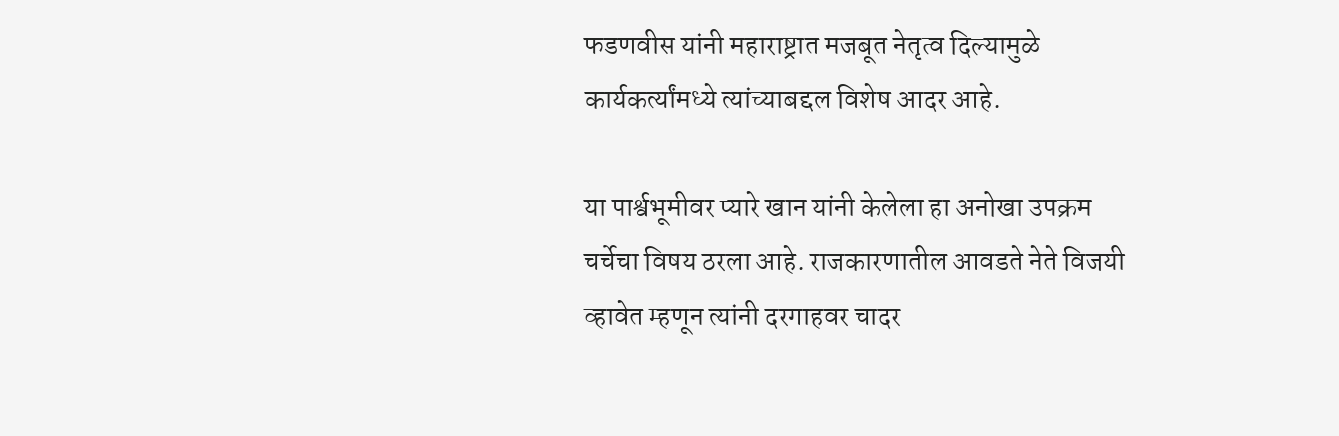फडणवीस यांनी महाराष्ट्रात मजबूत नेतृत्व दिल्यामुळे कार्यकर्त्यांमध्ये त्यांच्याबद्दल विशेष आदर आहे.

या पार्श्वभूमीवर प्यारे खान यांनी केलेला हा अनोखा उपक्रम चर्चेचा विषय ठरला आहे. राजकारणातील आवडते नेते विजयी व्हावेत म्हणून त्यांनी दरगाहवर चादर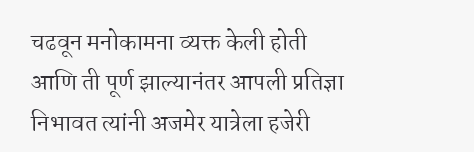चढवून मनोकामना व्यक्त केली होती आणि ती पूर्ण झाल्यानंतर आपली प्रतिज्ञा निभावत त्यांनी अजमेर यात्रेला हजेरी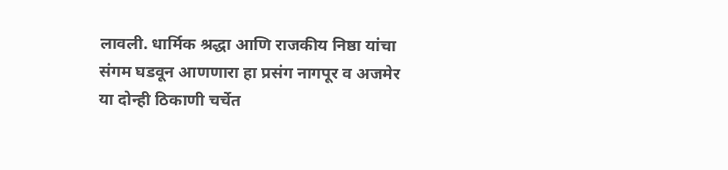लावली. धार्मिक श्रद्धा आणि राजकीय निष्ठा यांचा संगम घडवून आणणारा हा प्रसंग नागपूर व अजमेर या दोन्ही ठिकाणी चर्चेत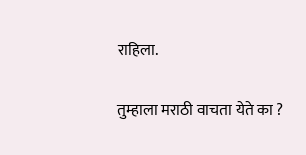राहिला.

तुम्हाला मराठी वाचता येते का ?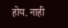होय. नाही